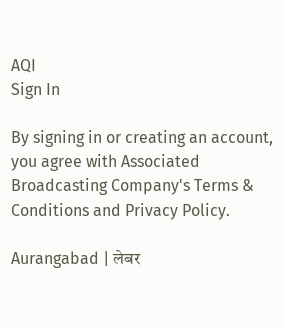AQI
Sign In

By signing in or creating an account, you agree with Associated Broadcasting Company's Terms & Conditions and Privacy Policy.

Aurangabad | लेबर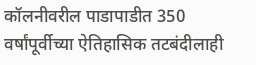कॉलनीवरील पाडापाडीत 350 वर्षांपूर्वीच्या ऐतिहासिक तटबंदीलाही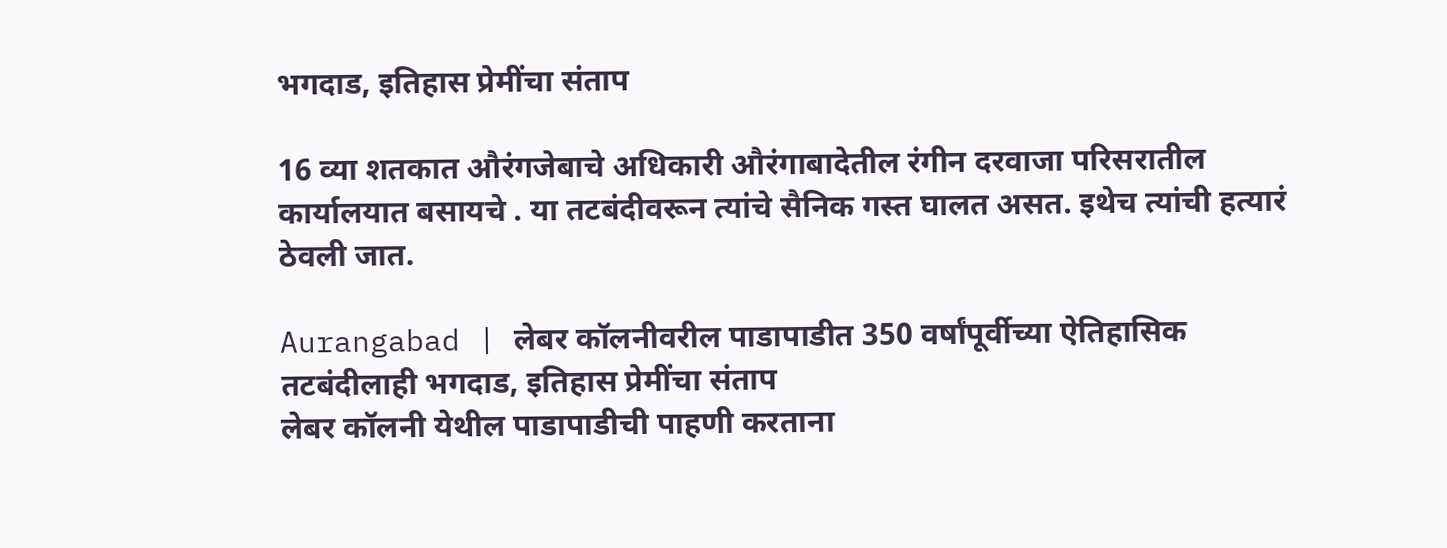भगदाड, इतिहास प्रेमींचा संताप

16 व्या शतकात औरंगजेबाचे अधिकारी औरंगाबादेतील रंगीन दरवाजा परिसरातील कार्यालयात बसायचे . या तटबंदीवरून त्यांचे सैनिक गस्त घालत असत. इथेच त्यांची हत्यारं ठेवली जात.

Aurangabad | लेबर कॉलनीवरील पाडापाडीत 350 वर्षांपूर्वीच्या ऐतिहासिक तटबंदीलाही भगदाड, इतिहास प्रेमींचा संताप
लेबर कॉलनी येथील पाडापाडीची पाहणी करताना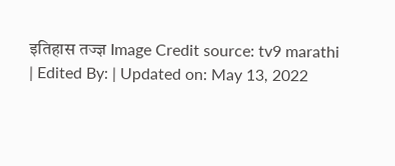इतिहास तज्ज्ञ Image Credit source: tv9 marathi
| Edited By: | Updated on: May 13, 2022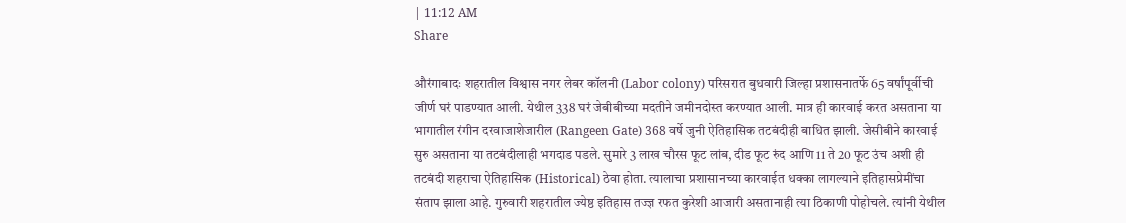| 11:12 AM
Share

औरंगाबादः शहरातील विश्वास नगर लेबर कॉलनी (Labor colony) परिसरात बुधवारी जिल्हा प्रशासनातर्फे 65 वर्षांपूर्वीची जीर्ण घरं पाडण्यात आली. येथील 338 घरं जेबीबीच्या मदतीने जमीनदोस्त करण्यात आली. मात्र ही कारवाई करत असताना या भागातील रंगीन दरवाजाशेजारील (Rangeen Gate) 368 वर्षे जुनी ऐतिहासिक तटबंदीही बाधित झाली. जेसीबीने कारवाई सुरु असताना या तटबंदीलाही भगदाड पडले. सुमारे 3 लाख चौरस फूट लांब, दीड फूट रुंद आणि 11 ते 20 फूट उंच अशी ही तटबंदी शहराचा ऐतिहासिक (Historical) ठेवा होता. त्यालाचा प्रशासानच्या कारवाईत धक्का लागल्याने इतिहासप्रेमींचा संताप झाला आहे. गुरुवारी शहरातील ज्येष्ठ इतिहास तज्ज्ञ रफत कुरेशी आजारी असतानाही त्या ठिकाणी पोहोचले. त्यांनी येथील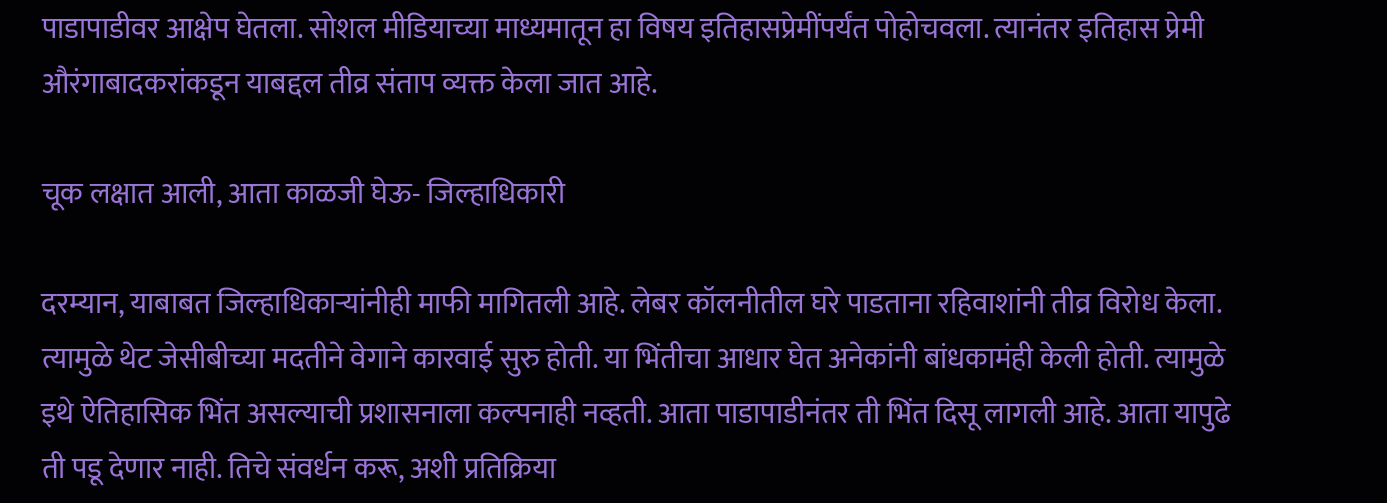पाडापाडीवर आक्षेप घेतला. सोशल मीडियाच्या माध्यमातून हा विषय इतिहासप्रेमींपर्यंत पोहोचवला. त्यानंतर इतिहास प्रेमी औरंगाबादकरांकडून याबद्दल तीव्र संताप व्यक्त केला जात आहे.

चूक लक्षात आली, आता काळजी घेऊ- जिल्हाधिकारी

दरम्यान, याबाबत जिल्हाधिकाऱ्यांनीही माफी मागितली आहे. लेबर कॉलनीतील घरे पाडताना रहिवाशांनी तीव्र विरोध केला. त्यामुळे थेट जेसीबीच्या मदतीने वेगाने कारवाई सुरु होती. या भिंतीचा आधार घेत अनेकांनी बांधकामंही केली होती. त्यामुळे इथे ऐतिहासिक भिंत असल्याची प्रशासनाला कल्पनाही नव्हती. आता पाडापाडीनंतर ती भिंत दिसू लागली आहे. आता यापुढे ती पडू देणार नाही. तिचे संवर्धन करू, अशी प्रतिक्रिया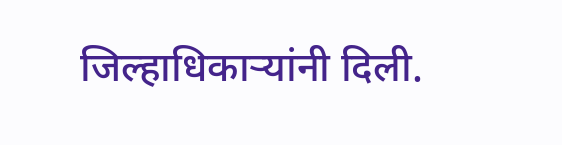जिल्हाधिकाऱ्यांनी दिली.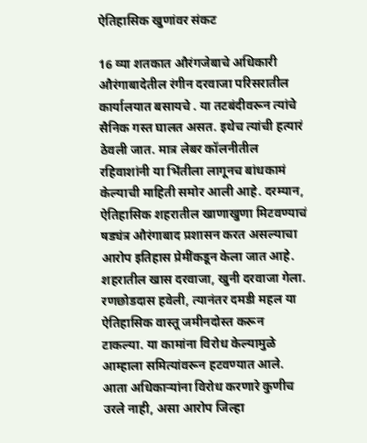ऐतिहासिक खुणांवर संकट

16 व्या शतकात औरंगजेबाचे अधिकारी औरंगाबादेतील रंगीन दरवाजा परिसरातील कार्यालयात बसायचे . या तटबंदीवरून त्यांचे सैनिक गस्त घालत असत. इथेच त्यांची हत्यारं ठेवली जात. मात्र लेबर कॉलनीतील रहिवाशांनी या भिंतीला लागूनच बांधकामं केल्याची माहिती समोर आली आहे. दरम्यान, ऐतिहासिक शहरातील खाणाखुणा मिटवण्याचं षड्यंत्र औरंगाबाद प्रशासन करत असल्याचा आरोप इतिहास प्रेमींकडून केला जात आहे. शहरातील खास दरवाजा, खुनी दरवाजा गेला. रणछोडदास हवेली, त्यानंतर दमडी महल या ऐतिहासिक वास्तू जमीनदोस्त करून टाकल्या. या कामांना विरोध केल्यामुळे आम्हाला समित्यांवरून हटवण्यात आले. आता अधिकाऱ्यांना विरोध करणारे कुणीच उरले नाही, असा आरोप जिल्हा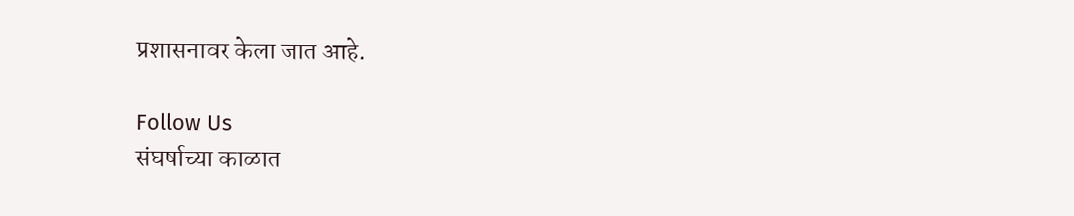प्रशासनावर केला जात आहे.

Follow Us
संघर्षाच्या काळात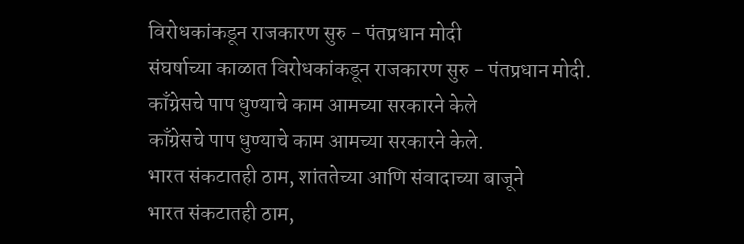विरोधकांकडून राजकारण सुरु - पंतप्रधान मोदी
संघर्षाच्या काळात विरोधकांकडून राजकारण सुरु - पंतप्रधान मोदी.
काँग्रेसचे पाप धुण्याचे काम आमच्या सरकारने केले
काँग्रेसचे पाप धुण्याचे काम आमच्या सरकारने केले.
भारत संकटातही ठाम, शांततेच्या आणि संवादाच्या बाजूने
भारत संकटातही ठाम,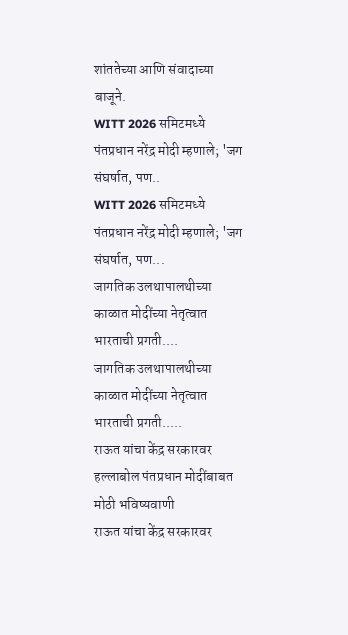शांततेच्या आणि संवादाच्या बाजूने.
WITT 2026 समिटमध्ये पंतप्रधान नरेंद्र मोदी म्हणाले; 'जग संघर्षात, पण..
WITT 2026 समिटमध्ये पंतप्रधान नरेंद्र मोदी म्हणाले; 'जग संघर्षात, पण...
जागतिक उलथापालथीच्या काळात मोदींच्या नेतृत्वात भारताची प्रगती....
जागतिक उलथापालथीच्या काळात मोदींच्या नेतृत्वात भारताची प्रगती.....
राऊत यांचा केंद्र सरकारवर हल्लाबोल पंतप्रधान मोदींबाबत मोठी भविष्यवाणी
राऊत यांचा केंद्र सरकारवर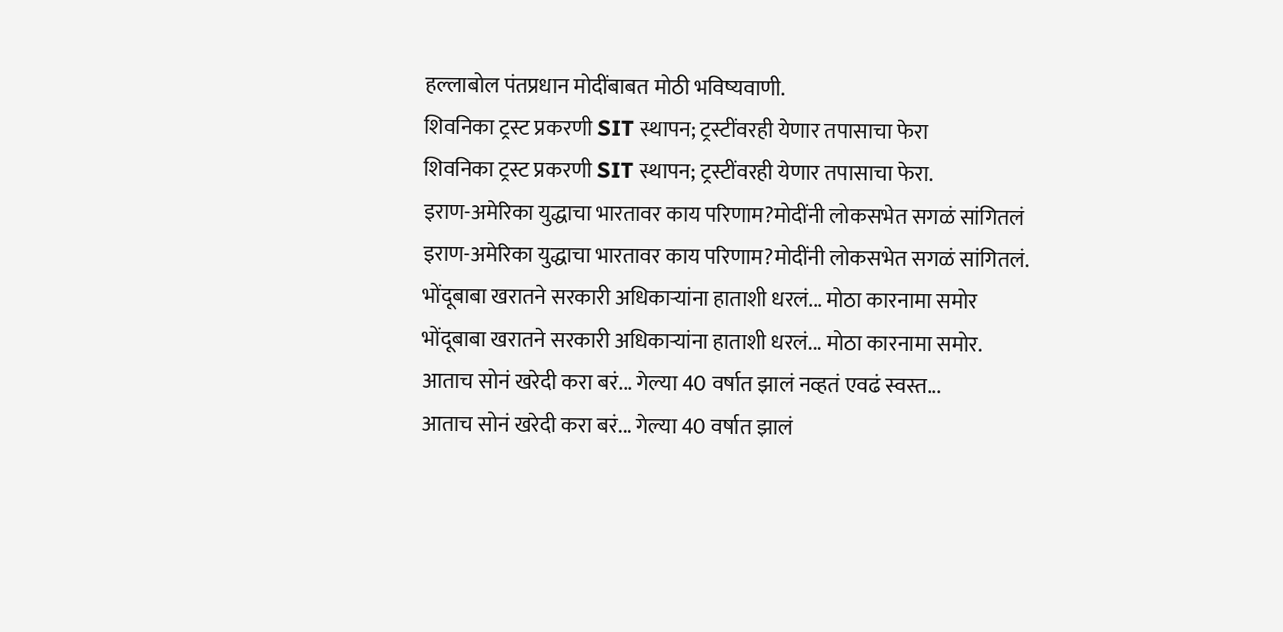हल्लाबोल पंतप्रधान मोदींबाबत मोठी भविष्यवाणी.
शिवनिका ट्रस्ट प्रकरणी SIT स्थापन; ट्रस्टींवरही येणार तपासाचा फेरा
शिवनिका ट्रस्ट प्रकरणी SIT स्थापन; ट्रस्टींवरही येणार तपासाचा फेरा.
इराण-अमेरिका युद्धाचा भारतावर काय परिणाम?मोदींनी लोकसभेत सगळं सांगितलं
इराण-अमेरिका युद्धाचा भारतावर काय परिणाम?मोदींनी लोकसभेत सगळं सांगितलं.
भोंदूबाबा खरातने सरकारी अधिकाऱ्यांना हाताशी धरलं... मोठा कारनामा समोर
भोंदूबाबा खरातने सरकारी अधिकाऱ्यांना हाताशी धरलं... मोठा कारनामा समोर.
आताच सोनं खरेदी करा बरं... गेल्या 40 वर्षात झालं नव्हतं एवढं स्वस्त...
आताच सोनं खरेदी करा बरं... गेल्या 40 वर्षात झालं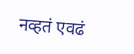नव्हतं एवढं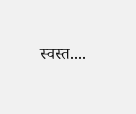स्वस्त....